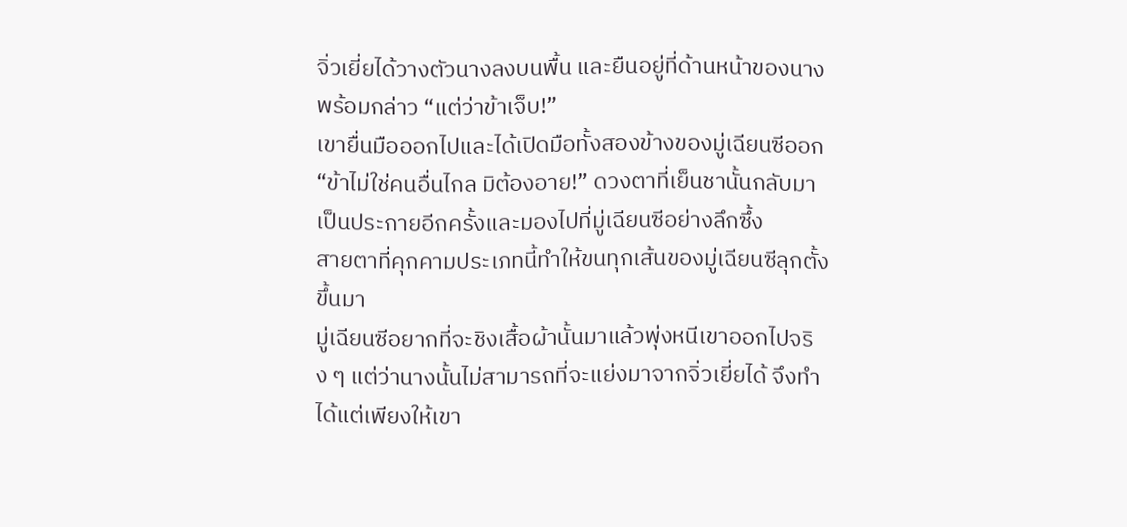จิ่วเยี่ยได้วางตัวนางลงบนพื้น และยืนอยู่ที่ด้านหน้าของนางพร้อมกล่าว “แต่ว่าข้าเจ็บ!”
เขายื่นมือออกไปและได้เปิดมือทั้งสองข้างของมู่เฉียนซีออก
“ข้าไม่ใช่คนอื่นไกล มิต้องอาย!” ดวงตาที่เย็นชานั้นกลับมาเป็นประกายอีกครั้งและมองไปที่มู่เฉียนซีอย่างลึกซึ้ง
สายตาที่คุกคามประเภทนี้ทำให้ขนทุกเส้นของมู่เฉียนซีลุกตั้งขึ้นมา
มู่เฉียนซีอยากที่จะชิงเสื้อผ้านั้นมาแล้วพุ่งหนีเขาออกไปจริง ๆ แต่ว่านางนั้นไม่สามารถที่จะแย่งมาจากจิ่วเยี่ยได้ จึงทำได้แต่เพียงให้เขา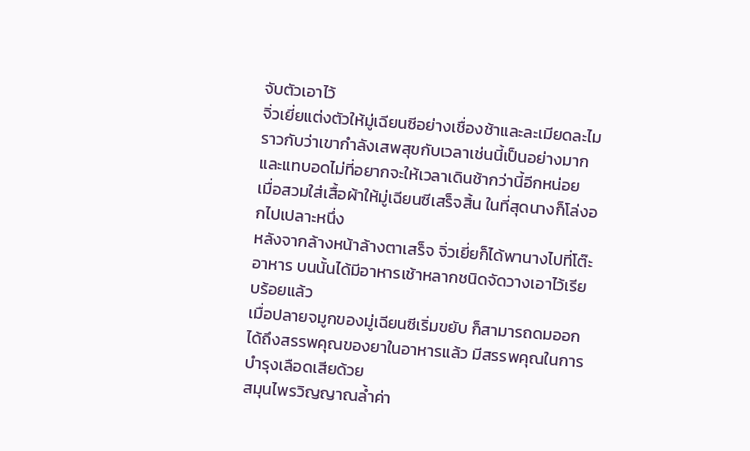จับตัวเอาไว้
จิ่วเยี่ยแต่งตัวให้มู่เฉียนซีอย่างเชื่องช้าและละเมียดละไม ราวกับว่าเขากำลังเสพสุขกับเวลาเช่นนี้เป็นอย่างมาก และแทบอดไม่ที่อยากจะให้เวลาเดินช้ากว่านี้อีกหน่อย
เมื่อสวมใส่เสื้อผ้าให้มู่เฉียนซีเสร็จสิ้น ในที่สุดนางก็โล่งอกไปเปลาะหนึ่ง
หลังจากล้างหน้าล้างตาเสร็จ จิ่วเยี่ยก็ได้พานางไปที่โต๊ะอาหาร บนนั้นได้มีอาหารเช้าหลากชนิดจัดวางเอาไว้เรียบร้อยแล้ว
เมื่อปลายจมูกของมู่เฉียนซีเริ่มขยับ ก็สามารถดมออกได้ถึงสรรพคุณของยาในอาหารแล้ว มีสรรพคุณในการบำรุงเลือดเสียด้วย
สมุนไพรวิญญาณล้ำค่า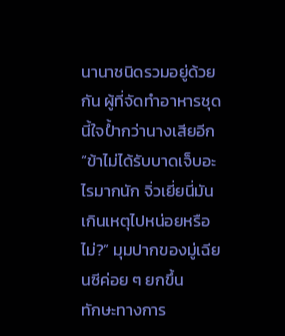นานาชนิดรวมอยู่ด้วยกัน ผู้ที่จัดทำอาหารชุดนี้ใจป้ำกว่านางเสียอีก
“ข้าไม่ได้รับบาดเจ็บอะไรมากนัก จิ่วเยี่ยนี่มันเกินเหตุไปหน่อยหรือไม่?” มุมปากของมู่เฉียนซีค่อย ๆ ยกขึ้น
ทักษะทางการ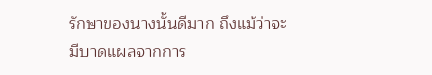รักษาของนางนั้นดีมาก ถึงแม้ว่าจะมีบาดแผลจากการ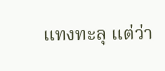แทงทะลุ แต่ว่า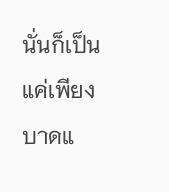นั่นก็เป็นแค่เพียงบาดแ